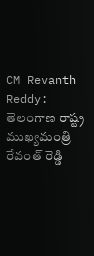CM Revanth Reddy: తెలంగాణ రాష్ట్ర ముఖ్యమంత్రి రేవంత్ రెడ్డి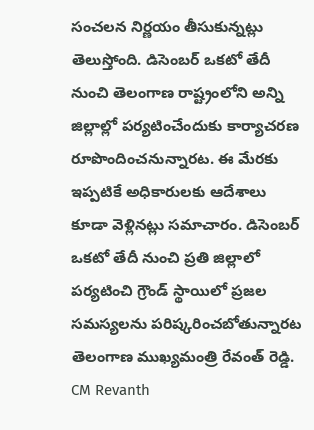సంచలన నిర్ణయం తీసుకున్నట్లు తెలుస్తోంది. డిసెంబర్ ఒకటో తేదీ నుంచి తెలంగాణ రాష్ట్రంలోని అన్ని జిల్లాల్లో పర్యటించేందుకు కార్యాచరణ రూపొందించనున్నారట. ఈ మేరకు ఇప్పటికే అధికారులకు ఆదేశాలు కూడా వెళ్లినట్లు సమాచారం. డిసెంబర్ ఒకటో తేదీ నుంచి ప్రతి జిల్లాలో పర్యటించి గ్రౌండ్ స్థాయిలో ప్రజల సమస్యలను పరిష్కరించబోతున్నారట తెలంగాణ ముఖ్యమంత్రి రేవంత్ రెడ్డి. CM Revanth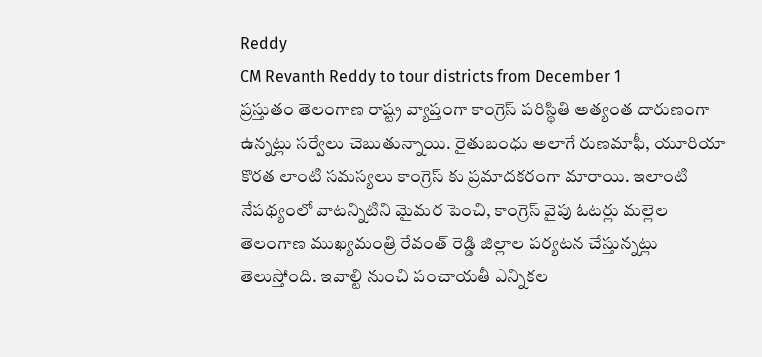Reddy
CM Revanth Reddy to tour districts from December 1
ప్రస్తుతం తెలంగాణ రాష్ట్ర వ్యాప్తంగా కాంగ్రెస్ పరిస్థితి అత్యంత దారుణంగా ఉన్నట్లు సర్వేలు చెబుతున్నాయి. రైతుబంధు అలాగే రుణమాఫీ, యూరియా కొరత లాంటి సమస్యలు కాంగ్రెస్ కు ప్రమాదకరంగా మారాయి. ఇలాంటి నేపథ్యంలో వాటన్నిటిని మైమర పెంచి, కాంగ్రెస్ వైపు ఓటర్లు మల్లెల తెలంగాణ ముఖ్యమంత్రి రేవంత్ రెడ్డి జిల్లాల పర్యటన చేస్తున్నట్లు తెలుస్తోంది. ఇవాల్టి నుంచి పంచాయతీ ఎన్నికల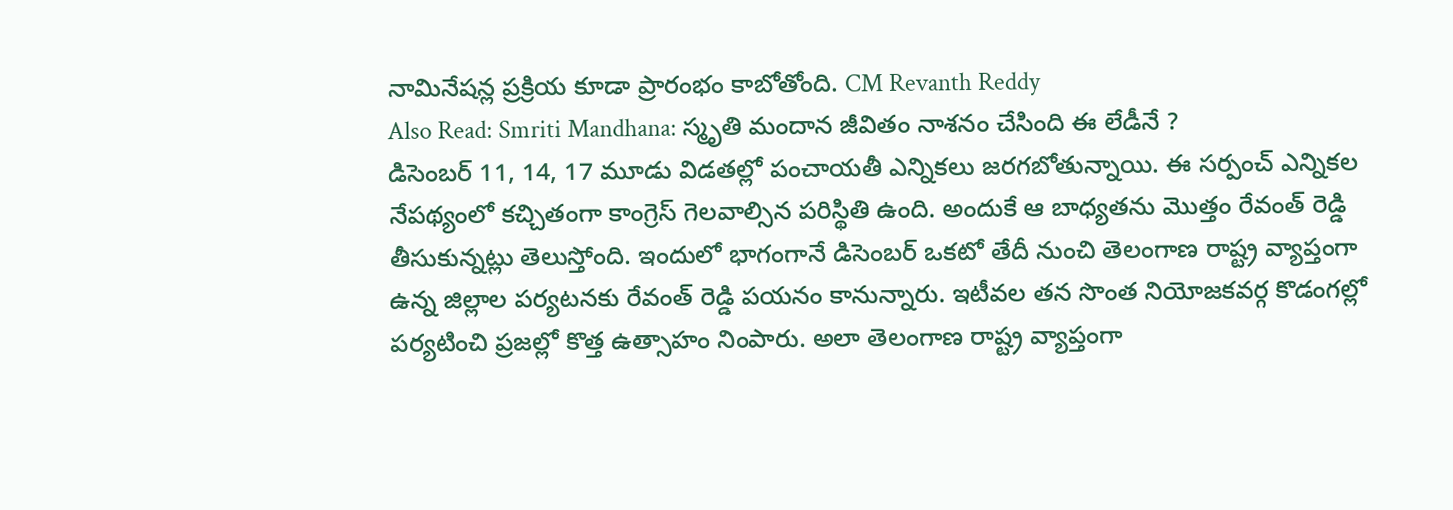నామినేషన్ల ప్రక్రియ కూడా ప్రారంభం కాబోతోంది. CM Revanth Reddy
Also Read: Smriti Mandhana: స్మృతి మందాన జీవితం నాశనం చేసింది ఈ లేడీనే ?
డిసెంబర్ 11, 14, 17 మూడు విడతల్లో పంచాయతీ ఎన్నికలు జరగబోతున్నాయి. ఈ సర్పంచ్ ఎన్నికల నేపథ్యంలో కచ్చితంగా కాంగ్రెస్ గెలవాల్సిన పరిస్థితి ఉంది. అందుకే ఆ బాధ్యతను మొత్తం రేవంత్ రెడ్డి తీసుకున్నట్లు తెలుస్తోంది. ఇందులో భాగంగానే డిసెంబర్ ఒకటో తేదీ నుంచి తెలంగాణ రాష్ట్ర వ్యాప్తంగా ఉన్న జిల్లాల పర్యటనకు రేవంత్ రెడ్డి పయనం కానున్నారు. ఇటీవల తన సొంత నియోజకవర్గ కొడంగల్లో పర్యటించి ప్రజల్లో కొత్త ఉత్సాహం నింపారు. అలా తెలంగాణ రాష్ట్ర వ్యాప్తంగా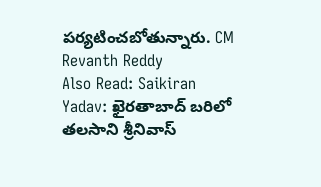పర్యటించబోతున్నారు. CM Revanth Reddy
Also Read: Saikiran Yadav: ఖైరతాబాద్ బరిలో తలసాని శ్రీనివాస్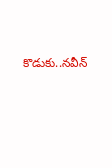కొడుకు..నవీన్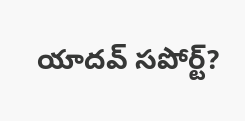యాదవ్ సపోర్ట్?